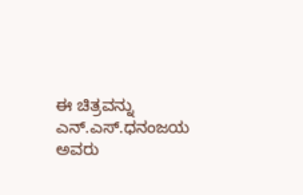ಈ ಚಿತ್ರವನ್ನು ಎನ್.ಎಸ್.ಧನಂಜಯ ಅವರು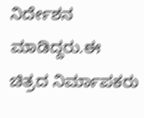ನಿರ್ದೇಶನ ಮಾಡಿದ್ದರು.ಈ ಚಿತ್ರದ ನಿರ್ಮಾಪಕರು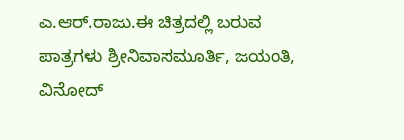ಎ.ಆರ್.ರಾಜು.ಈ ಚಿತ್ರದಲ್ಲಿ ಬರುವ ಪಾತ್ರಗಳು ಶ್ರೀನಿವಾಸಮೂರ್ತಿ, ಜಯಂತಿ, ವಿನೋದ್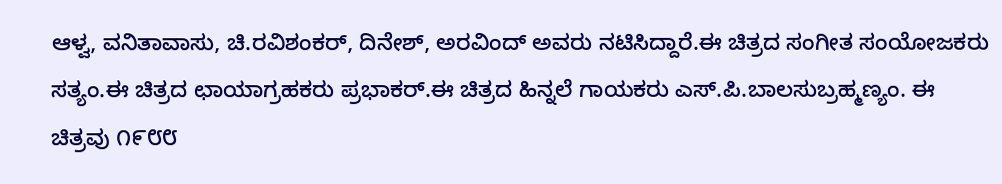ಆಳ್ವ, ವನಿತಾವಾಸು, ಚಿ.ರವಿಶಂಕರ್, ದಿನೇಶ್, ಅರವಿಂದ್ ಅವರು ನಟಿಸಿದ್ದಾರೆ.ಈ ಚಿತ್ರದ ಸಂಗೀತ ಸಂಯೋಜಕರು ಸತ್ಯಂ.ಈ ಚಿತ್ರದ ಛಾಯಾಗ್ರಹಕರು ಪ್ರಭಾಕರ್.ಈ ಚಿತ್ರದ ಹಿನ್ನಲೆ ಗಾಯಕರು ಎಸ್.ಪಿ.ಬಾಲಸುಬ್ರಹ್ಮಣ್ಯಂ. ಈ ಚಿತ್ರವು ೧೯೮೮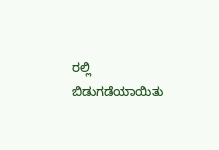ರಲ್ಲಿ ಬಿಡುಗಡೆಯಾಯಿತು